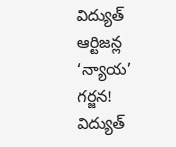విద్యుత్ ఆర్టిజన్ల ‘న్యాయ’ గర్జన!
విద్యుత్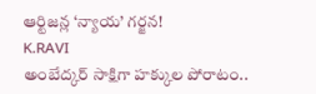ఆర్టిజన్ల ‘న్యాయ’ గర్జన!
K.RAVI
అంబేద్కర్ సాక్షిగా హక్కుల పోరాటం..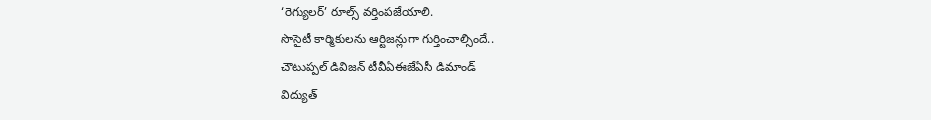‘రెగ్యులర్’ రూల్స్ వర్తింపజేయాలి.
సొసైటీ కార్మికులను ఆర్టిజన్లుగా గుర్తించాల్సిందే..
చౌటుప్పల్ డివిజన్ టీవీఏఈజేఏసీ డిమాండ్
విద్యుత్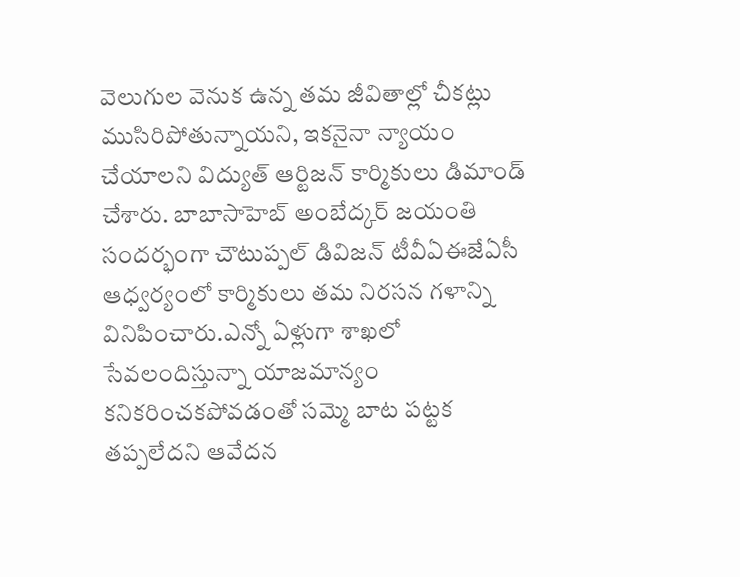వెలుగుల వెనుక ఉన్న తమ జీవితాల్లో చీకట్లు ముసిరిపోతున్నాయని, ఇకనైనా న్యాయం చేయాలని విద్యుత్ ఆర్టిజన్ కార్మికులు డిమాండ్ చేశారు. బాబాసాహెబ్ అంబేద్కర్ జయంతి సందర్భంగా చౌటుప్పల్ డివిజన్ టీవీఏఈజేఏసీ ఆధ్వర్యంలో కార్మికులు తమ నిరసన గళాన్ని వినిపించారు.ఎన్నో ఏళ్లుగా శాఖలో సేవలందిస్తున్నా యాజమాన్యం కనికరించకపోవడంతో సమ్మె బాట పట్టక తప్పలేదని ఆవేదన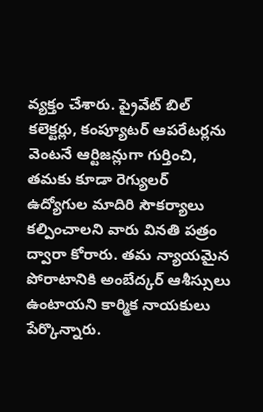వ్యక్తం చేశారు. ప్రైవేట్ బిల్ కలెక్టర్లు, కంప్యూటర్ ఆపరేటర్లను వెంటనే ఆర్టిజన్లుగా గుర్తించి, తమకు కూడా రెగ్యులర్ ఉద్యోగుల మాదిరి సౌకర్యాలు కల్పించాలని వారు వినతి పత్రం ద్వారా కోరారు. తమ న్యాయమైన పోరాటానికి అంబేద్కర్ ఆశీస్సులు ఉంటాయని కార్మిక నాయకులు పేర్కొన్నారు.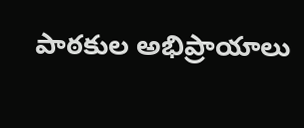పాఠకుల అభిప్రాయాలు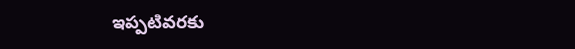ఇప్పటివరకు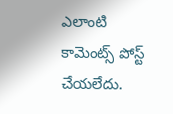ఎలాంటి కామెంట్స్ పోస్ట్ చేయలేదు.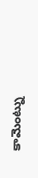కామెంట్ను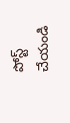పోస్ట్ చేయండి